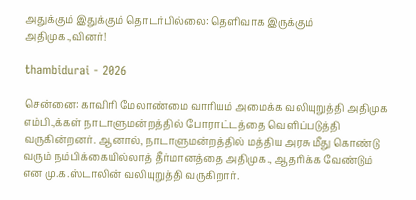அதுக்கும் இதுக்கும் தொடர்பில்லை: தெளிவாக இருக்கும் அதிமுக.,வினர்!

thambidurai - 2026

சென்னை: காவிரி மேலாண்மை வாரியம் அமைக்க வலியுறுத்தி அதிமுக எம்பி.,க்கள் நாடாளுமன்றத்தில் போராட்டத்தை வெளிப்படுத்தி வருகின்றனர். ஆனால், நாடாளுமன்றத்தில் மத்திய அரசு மீது கொண்டு வரும் நம்பிக்கையில்லாத் தீர்மானத்தை அதிமுக., ஆதரிக்க வேண்டும் என மு.க.ஸ்டாலின் வலியுறுத்தி வருகிறார்.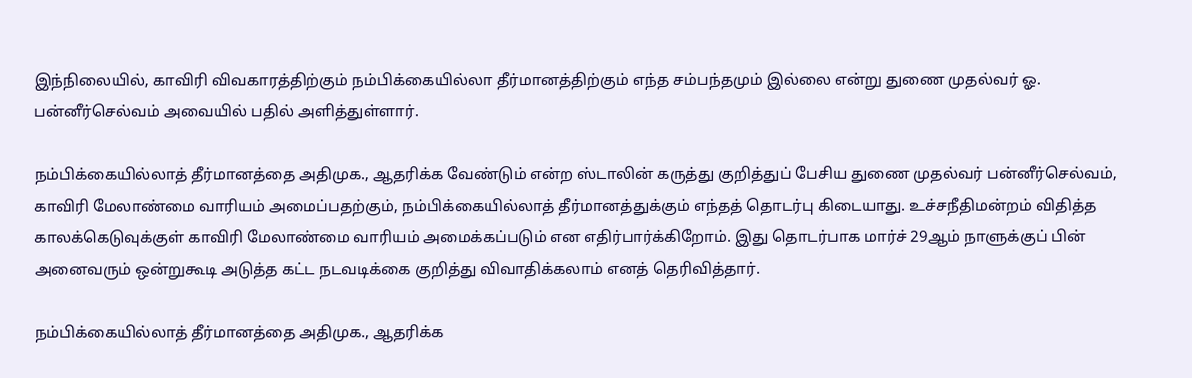இந்நிலையில், காவிரி விவகாரத்திற்கும் நம்பிக்கையில்லா தீர்மானத்திற்கும் எந்த சம்பந்தமும் இல்லை என்று துணை முதல்வர் ஓ. பன்னீர்செல்வம் அவையில் பதில் அளித்துள்ளார்.

நம்பிக்கையில்லாத் தீர்மானத்தை அதிமுக., ஆதரிக்க வேண்டும் என்ற ஸ்டாலின் கருத்து குறித்துப் பேசிய துணை முதல்வர் பன்னீர்செல்வம், காவிரி மேலாண்மை வாரியம் அமைப்பதற்கும், நம்பிக்கையில்லாத் தீர்மானத்துக்கும் எந்தத் தொடர்பு கிடையாது. உச்சநீதிமன்றம் விதித்த காலக்கெடுவுக்குள் காவிரி மேலாண்மை வாரியம் அமைக்கப்படும் என எதிர்பார்க்கிறோம். இது தொடர்பாக மார்ச் 29ஆம் நாளுக்குப் பின் அனைவரும் ஒன்றுகூடி அடுத்த கட்ட நடவடிக்கை குறித்து விவாதிக்கலாம் எனத் தெரிவித்தார்.

நம்பிக்கையில்லாத் தீர்மானத்தை அதிமுக., ஆதரிக்க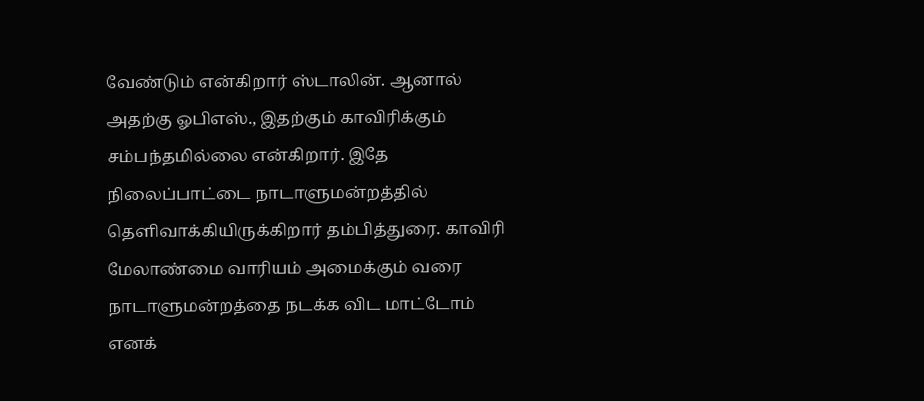வேண்டும் என்கிறார் ஸ்டாலின். ஆனால் அதற்கு ஓபிஎஸ்., இதற்கும் காவிரிக்கும் சம்பந்தமில்லை என்கிறார். இதே நிலைப்பாட்டை நாடாளுமன்றத்தில் தெளிவாக்கியிருக்கிறார் தம்பித்துரை. காவிரி மேலாண்மை வாரியம் அமைக்கும் வரை நாடாளுமன்றத்தை நடக்க விட மாட்டோம் எனக்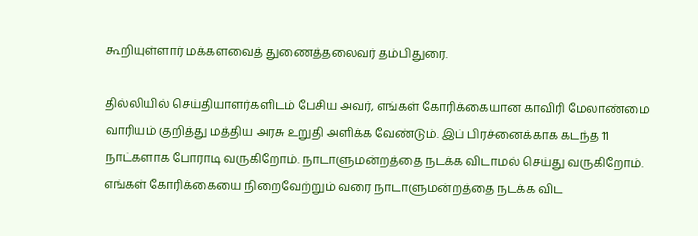கூறியுள்ளார் மக்களவைத் துணைத்தலைவர் தம்பிதுரை.

தில்லியில் செய்தியாளர்களிடம் பேசிய அவர், எங்கள் கோரிக்கையான காவிரி மேலாண்மை வாரியம் குறித்து மத்திய அரசு உறுதி அளிக்க வேண்டும். இப் பிரச்னைக்காக கடந்த 11 நாட்களாக போராடி வருகிறோம். நாடாளுமன்றத்தை நடக்க விடாமல் செய்து வருகிறோம். எங்கள் கோரிக்கையை நிறைவேற்றும் வரை நாடாளுமன்றத்தை நடக்க விட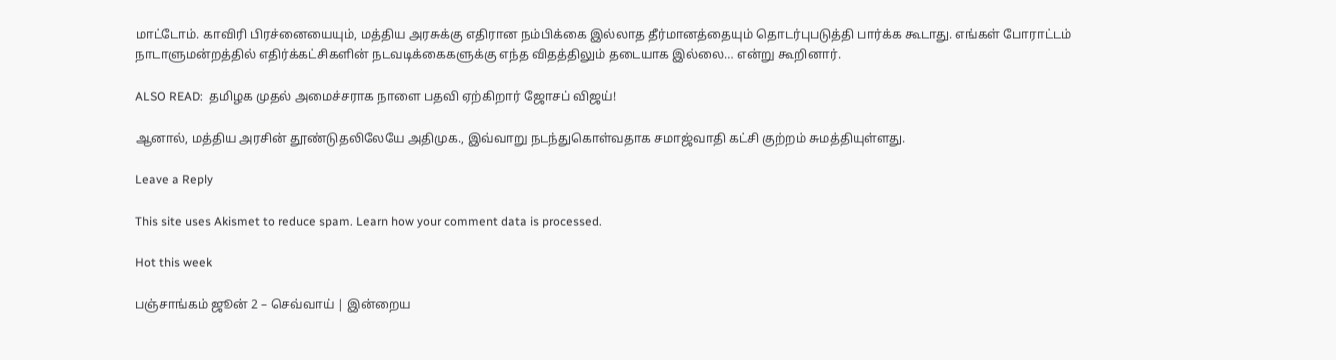மாட்டோம். காவிரி பிரச்னையையும், மத்திய அரசுக்கு எதிரான நம்பிக்கை இல்லாத தீர்மானத்தையும் தொடர்புபடுத்தி பார்க்க கூடாது. எங்கள் போராட்டம் நாடாளுமன்றத்தில் எதிர்க்கட்சிகளின் நடவடிக்கைகளுக்கு எந்த விதத்திலும் தடையாக இல்லை… என்று கூறினார்.

ALSO READ:  தமிழக முதல் அமைச்சராக நாளை பதவி ஏற்கிறார் ஜோசப் விஜய்!

ஆனால், மத்திய அரசின் தூண்டுதலிலேயே அதிமுக., இவ்வாறு நடந்துகொள்வதாக சமாஜ்வாதி கட்சி குற்றம் சுமத்தியுள்ளது.

Leave a Reply

This site uses Akismet to reduce spam. Learn how your comment data is processed.

Hot this week

பஞ்சாங்கம் ஜூன் 2 – செவ்வாய் | இன்றைய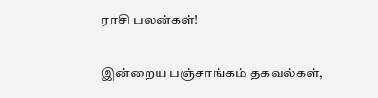ராசி பலன்கள்!

இன்றைய பஞ்சாங்கம் தகவல்கள்,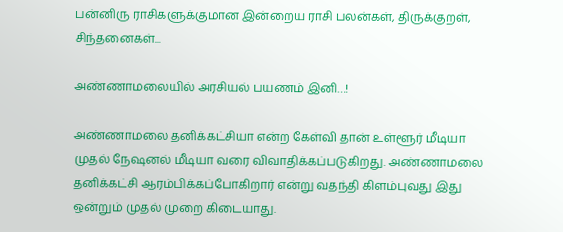பன்னிரு ராசிகளுக்குமான இன்றைய ராசி பலன்கள், திருக்குறள், சிந்தனைகள்...

அண்ணாமலையில் அரசியல் பயணம் இனி…!

அண்ணாமலை தனிக்கட்சியா என்ற கேள்வி தான் உள்ளூர் மீடியா முதல் நேஷனல் மீடியா வரை விவாதிக்கப்படுகிறது. அண்ணாமலை தனிக்கட்சி ஆரம்பிக்கப்போகிறார் என்று வதந்தி கிளம்புவது இது ஒன்றும் முதல் முறை கிடையாது.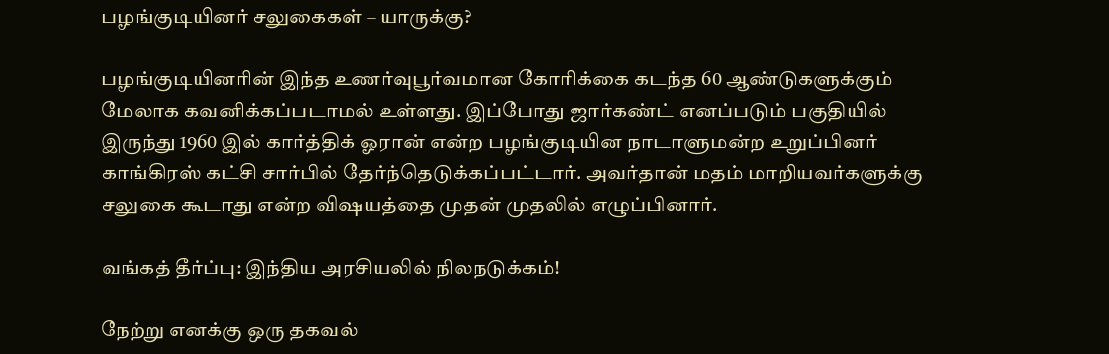பழங்குடியினர் சலுகைகள் – யாருக்கு?

பழங்குடியினரின் இந்த உணர்வுபூர்வமான கோரிக்கை கடந்த 60 ஆண்டுகளுக்கும் மேலாக கவனிக்கப்படாமல் உள்ளது. இப்போது ஜார்கண்ட் எனப்படும் பகுதியில் இருந்து 1960 இல் கார்த்திக் ஓரான் என்ற பழங்குடியின நாடாளுமன்ற உறுப்பினர் காங்கிரஸ் கட்சி சார்பில் தேர்ந்தெடுக்கப்பட்டார். அவர்தான் மதம் மாறியவர்களுக்கு சலுகை கூடாது என்ற விஷயத்தை முதன் முதலில் எழுப்பினார்.

வங்கத் தீர்ப்பு: இந்திய அரசியலில் நிலநடுக்கம்!

நேற்று எனக்கு ஒரு தகவல்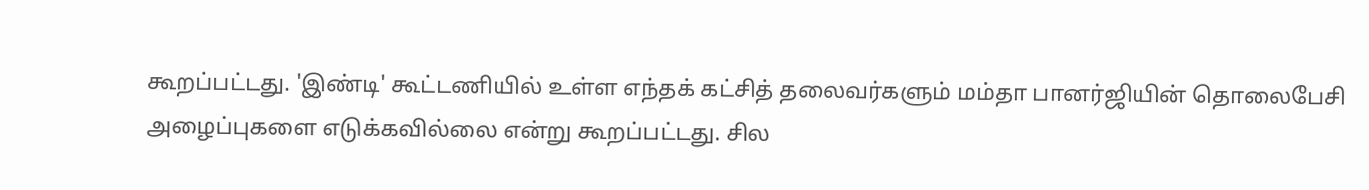கூறப்பட்டது. 'இண்டி' கூட்டணியில் உள்ள எந்தக் கட்சித் தலைவர்களும் மம்தா பானர்ஜியின் தொலைபேசி அழைப்புகளை எடுக்கவில்லை என்று கூறப்பட்டது. சில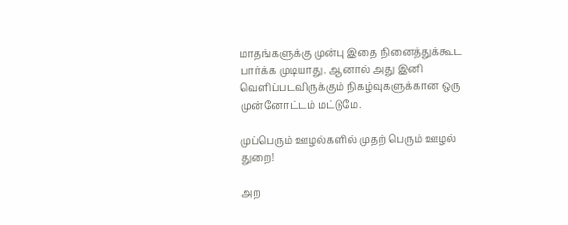மாதங்களுக்கு முன்பு இதை நினைத்துக்கூட பார்க்க முடியாது. ஆனால் அது இனி வெளிப்படவிருக்கும் நிகழ்வுகளுக்கான ஒரு முன்னோட்டம் மட்டுமே.

முப்பெரும் ஊழல்களில் முதற் பெரும் ஊழல் துறை!

அற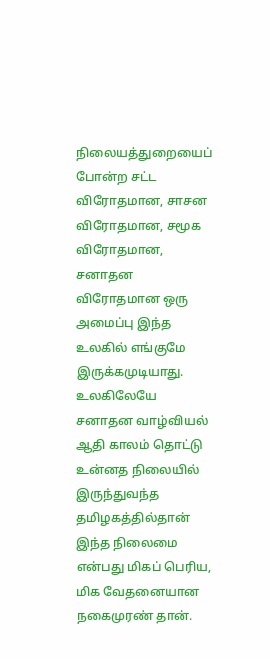நிலையத்துறையைப் போன்ற சட்ட விரோதமான, சாசன விரோதமான, சமூக விரோதமான, சனாதன விரோதமான ஒரு அமைப்பு இந்த உலகில் எங்குமே இருக்கமுடியாது. உலகிலேயே சனாதன வாழ்வியல் ஆதி காலம் தொட்டு உன்னத நிலையில் இருந்துவந்த தமிழகத்தில்தான் இந்த நிலைமை என்பது மிகப் பெரிய, மிக வேதனையான நகைமுரண் தான்.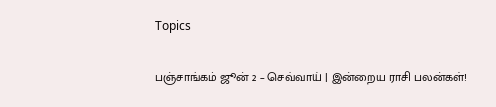Topics

பஞ்சாங்கம் ஜூன் 2 – செவ்வாய் | இன்றைய ராசி பலன்கள்!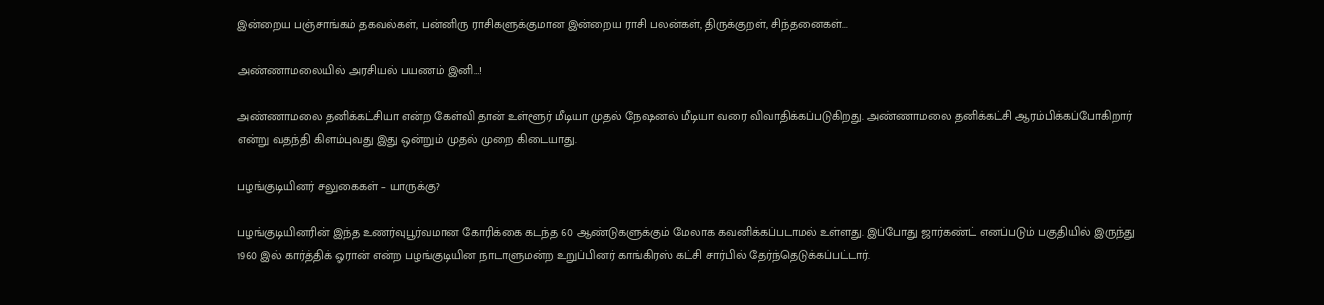இன்றைய பஞ்சாங்கம் தகவல்கள், பன்னிரு ராசிகளுக்குமான இன்றைய ராசி பலன்கள், திருக்குறள், சிந்தனைகள்...

அண்ணாமலையில் அரசியல் பயணம் இனி…!

அண்ணாமலை தனிக்கட்சியா என்ற கேள்வி தான் உள்ளூர் மீடியா முதல் நேஷனல் மீடியா வரை விவாதிக்கப்படுகிறது. அண்ணாமலை தனிக்கட்சி ஆரம்பிக்கப்போகிறார் என்று வதந்தி கிளம்புவது இது ஒன்றும் முதல் முறை கிடையாது.

பழங்குடியினர் சலுகைகள் – யாருக்கு?

பழங்குடியினரின் இந்த உணர்வுபூர்வமான கோரிக்கை கடந்த 60 ஆண்டுகளுக்கும் மேலாக கவனிக்கப்படாமல் உள்ளது. இப்போது ஜார்கண்ட் எனப்படும் பகுதியில் இருந்து 1960 இல் கார்த்திக் ஓரான் என்ற பழங்குடியின நாடாளுமன்ற உறுப்பினர் காங்கிரஸ் கட்சி சார்பில் தேர்ந்தெடுக்கப்பட்டார்.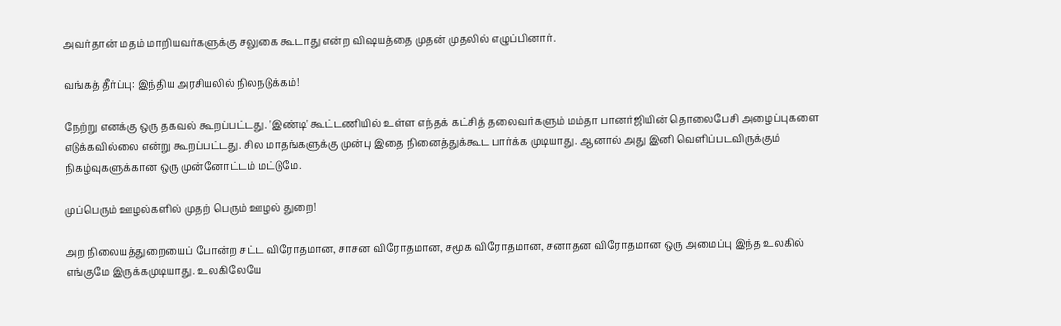அவர்தான் மதம் மாறியவர்களுக்கு சலுகை கூடாது என்ற விஷயத்தை முதன் முதலில் எழுப்பினார்.

வங்கத் தீர்ப்பு: இந்திய அரசியலில் நிலநடுக்கம்!

நேற்று எனக்கு ஒரு தகவல் கூறப்பட்டது. 'இண்டி' கூட்டணியில் உள்ள எந்தக் கட்சித் தலைவர்களும் மம்தா பானர்ஜியின் தொலைபேசி அழைப்புகளை எடுக்கவில்லை என்று கூறப்பட்டது. சில மாதங்களுக்கு முன்பு இதை நினைத்துக்கூட பார்க்க முடியாது. ஆனால் அது இனி வெளிப்படவிருக்கும் நிகழ்வுகளுக்கான ஒரு முன்னோட்டம் மட்டுமே.

முப்பெரும் ஊழல்களில் முதற் பெரும் ஊழல் துறை!

அற நிலையத்துறையைப் போன்ற சட்ட விரோதமான, சாசன விரோதமான, சமூக விரோதமான, சனாதன விரோதமான ஒரு அமைப்பு இந்த உலகில் எங்குமே இருக்கமுடியாது. உலகிலேயே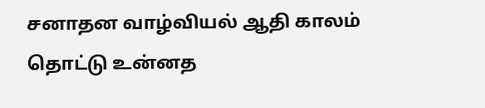சனாதன வாழ்வியல் ஆதி காலம் தொட்டு உன்னத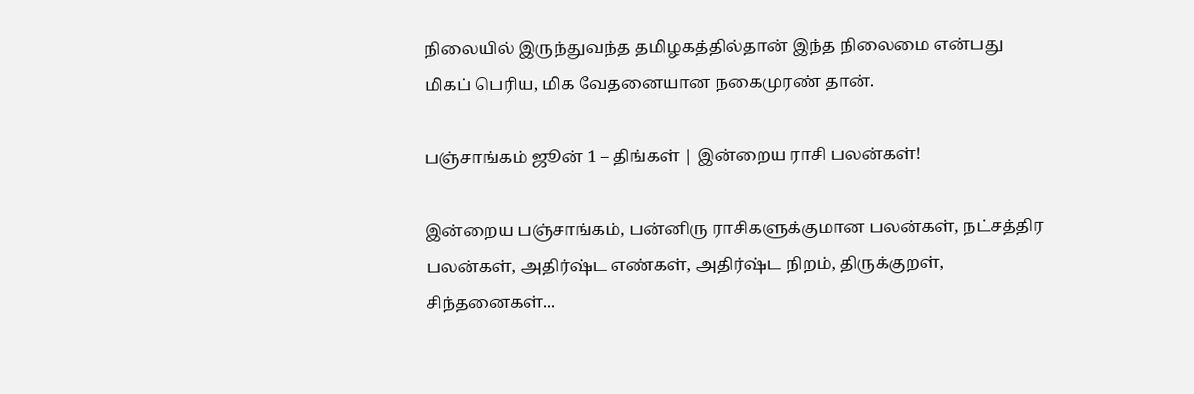நிலையில் இருந்துவந்த தமிழகத்தில்தான் இந்த நிலைமை என்பது மிகப் பெரிய, மிக வேதனையான நகைமுரண் தான்.

பஞ்சாங்கம் ஜூன் 1 – திங்கள் | இன்றைய ராசி பலன்கள்!

இன்றைய பஞ்சாங்கம், பன்னிரு ராசிகளுக்குமான பலன்கள், நட்சத்திர பலன்கள், அதிர்ஷ்ட எண்கள், அதிர்ஷ்ட நிறம், திருக்குறள், சிந்தனைகள்...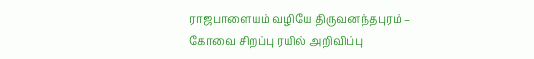ராஜபாளையம் வழியே திருவனந்தபுரம் – கோவை சிறப்பு ரயில் அறிவிப்பு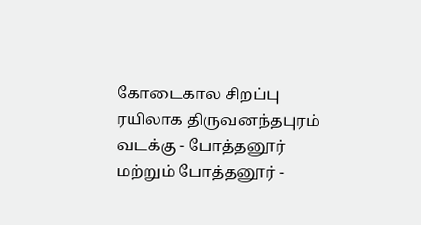கோடைகால சிறப்பு ரயிலாக திருவனந்தபுரம் வடக்கு - போத்தனூர் மற்றும் போத்தனூர் -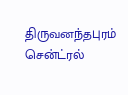திருவனந்தபுரம் சென்ட்ரல்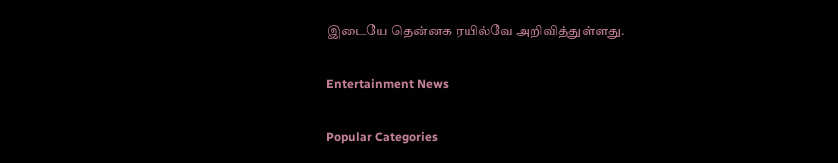இடையே தென்னக ரயில்வே அறிவித்துள்ளது.

Entertainment News

Popular Categories